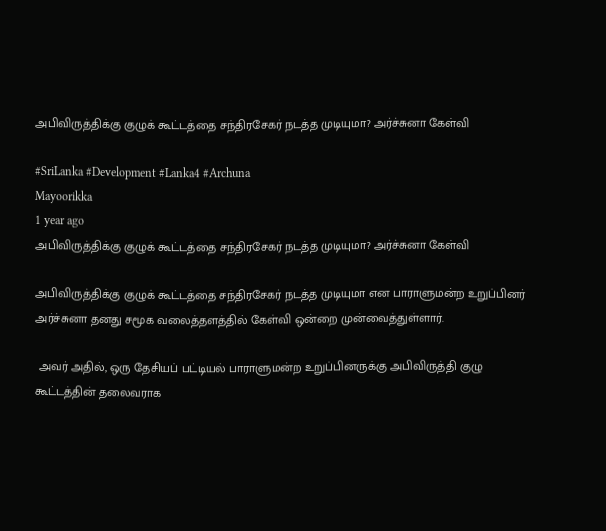அபிவிருத்திக்கு குழுக் கூட்டத்தை சந்திரசேகர் நடத்த முடியுமா? அர்ச்சுனா கேள்வி

#SriLanka #Development #Lanka4 #Archuna
Mayoorikka
1 year ago
அபிவிருத்திக்கு குழுக் கூட்டத்தை சந்திரசேகர் நடத்த முடியுமா? அர்ச்சுனா கேள்வி

அபிவிருத்திக்கு குழுக் கூட்டத்தை சந்திரசேகர் நடத்த முடியுமா என பாராளுமன்ற உறுப்பினர் அர்ச்சுனா தனது சமூக வலைத்தளத்தில் கேள்வி ஒன்றை முன்வைத்துள்ளார்.

 அவர் அதில், ஒரு தேசியப் பட்டியல் பாராளுமன்ற உறுப்பினருக்கு அபிவிருத்தி குழு கூட்டத்தின் தலைவராக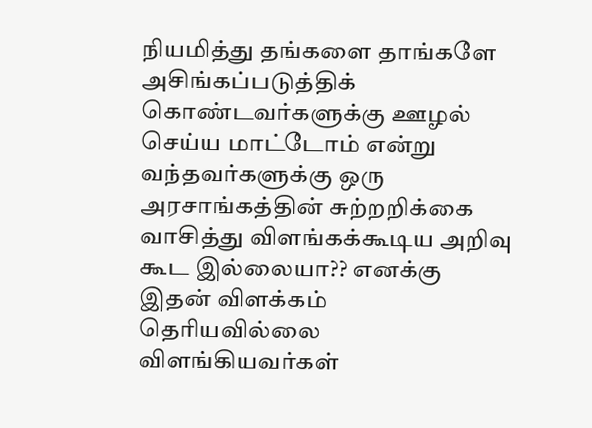நியமித்து தங்களை தாங்களே அசிங்கப்படுத்திக் கொண்டவர்களுக்கு ஊழல் செய்ய மாட்டோம் என்று வந்தவர்களுக்கு ஒரு அரசாங்கத்தின் சுற்றறிக்கை வாசித்து விளங்கக்கூடிய அறிவு கூட இல்லையா?? எனக்கு இதன் விளக்கம் தெரியவில்லை விளங்கியவர்கள்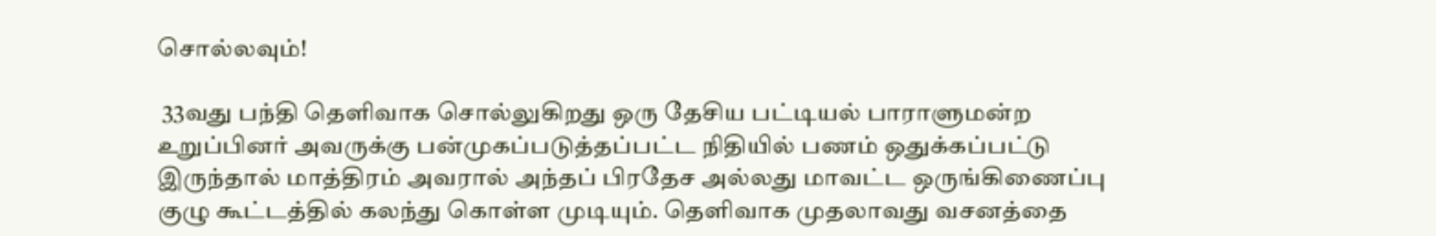சொல்லவும்!

 33வது பந்தி தெளிவாக சொல்லுகிறது ஒரு தேசிய பட்டியல் பாராளுமன்ற உறுப்பினர் அவருக்கு பன்முகப்படுத்தப்பட்ட நிதியில் பணம் ஒதுக்கப்பட்டு இருந்தால் மாத்திரம் அவரால் அந்தப் பிரதேச அல்லது மாவட்ட ஒருங்கிணைப்பு குழு கூட்டத்தில் கலந்து கொள்ள முடியும். தெளிவாக முதலாவது வசனத்தை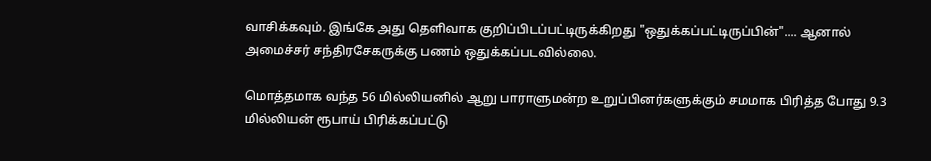வாசிக்கவும். இங்கே அது தெளிவாக குறிப்பிடப்பட்டிருக்கிறது "ஒதுக்கப்பட்டிருப்பின்".... ஆனால் அமைச்சர் சந்திரசேகருக்கு பணம் ஒதுக்கப்படவில்லை.

மொத்தமாக வந்த 56 மில்லியனில் ஆறு பாராளுமன்ற உறுப்பினர்களுக்கும் சமமாக பிரித்த போது 9.3 மில்லியன் ரூபாய் பிரிக்கப்பட்டு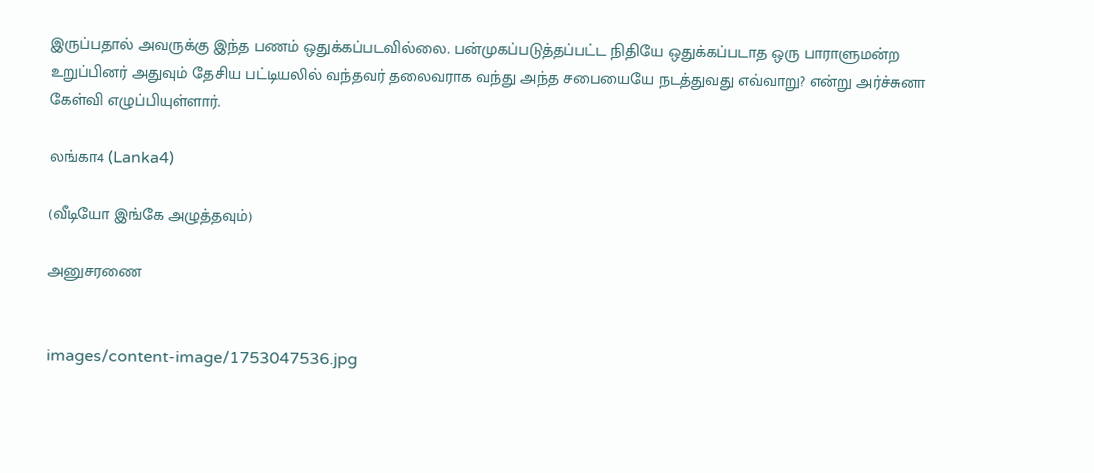இருப்பதால் அவருக்கு இந்த பணம் ஒதுக்கப்படவில்லை. பன்முகப்படுத்தப்பட்ட நிதியே ஒதுக்கப்படாத ஒரு பாராளுமன்ற உறுப்பினர் அதுவும் தேசிய பட்டியலில் வந்தவர் தலைவராக வந்து அந்த சபையையே நடத்துவது எவ்வாறு? என்று அர்ச்சுனா கேள்வி எழுப்பியுள்ளார்.

லங்கா4 (Lanka4)

(வீடியோ இங்கே அழுத்தவும்)

அனுசரணை


images/content-image/1753047536.jpg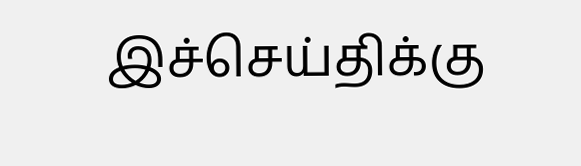இச்செய்திக்கு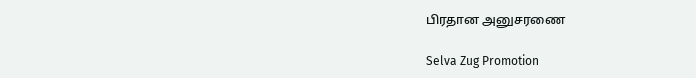பிரதான அனுசரணை

Selva Zug Promotion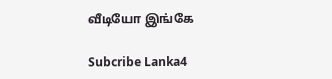வீடியோ இங்கே

Subcribe Lanka4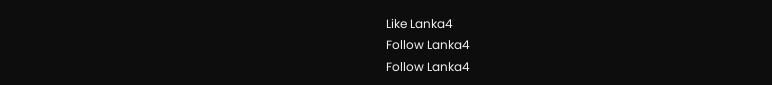Like Lanka4
Follow Lanka4
Follow Lanka4